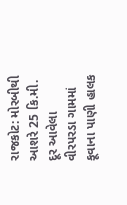રાજકોટ: મોરબીથી આશરે 25 કિ.મી. દૂર આવેલા વીરપરડા ગામમાં કૂવાના પાણી હાલક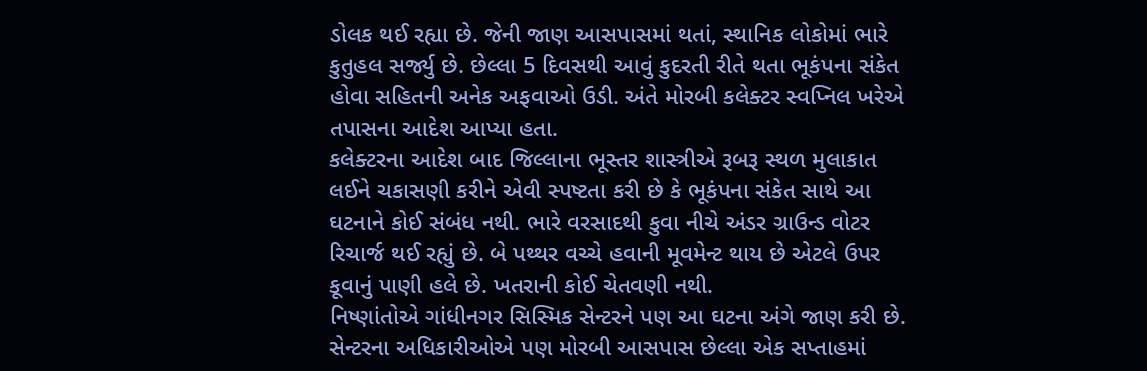ડોલક થઈ રહ્યા છે. જેની જાણ આસપાસમાં થતાં, સ્થાનિક લોકોમાં ભારે કુતુહલ સર્જ્યુ છે. છેલ્લા 5 દિવસથી આવું કુદરતી રીતે થતા ભૂકંપના સંકેત હોવા સહિતની અનેક અફવાઓ ઉડી. અંતે મોરબી કલેક્ટર સ્વપ્નિલ ખરેએ તપાસના આદેશ આપ્યા હતા.
કલેક્ટરના આદેશ બાદ જિલ્લાના ભૂસ્તર શાસ્ત્રીએ રૂબરૂ સ્થળ મુલાકાત લઈને ચકાસણી કરીને એવી સ્પષ્ટતા કરી છે કે ભૂકંપના સંકેત સાથે આ ઘટનાને કોઈ સંબંધ નથી. ભારે વરસાદથી કુવા નીચે અંડર ગ્રાઉન્ડ વોટર રિચાર્જ થઈ રહ્યું છે. બે પથ્થર વચ્ચે હવાની મૂવમેન્ટ થાય છે એટલે ઉપર કૂવાનું પાણી હલે છે. ખતરાની કોઈ ચેતવણી નથી.
નિષ્ણાંતોએ ગાંધીનગર સિસ્મિક સેન્ટરને પણ આ ઘટના અંગે જાણ કરી છે. સેન્ટરના અધિકારીઓએ પણ મોરબી આસપાસ છેલ્લા એક સપ્તાહમાં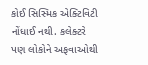કોઈ સિસ્મિક એક્ટિવિટી નોંધાઈ નથી. કલેક્ટરે પણ લોકોને અફવાઓથી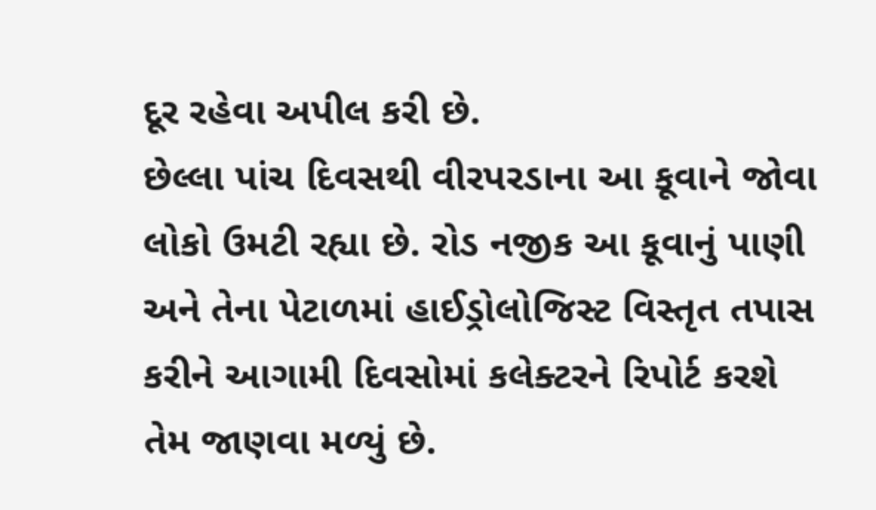દૂર રહેવા અપીલ કરી છે.
છેલ્લા પાંચ દિવસથી વીરપરડાના આ કૂવાને જોવા લોકો ઉમટી રહ્યા છે. રોડ નજીક આ કૂવાનું પાણી અને તેના પેટાળમાં હાઈડ્રોલોજિસ્ટ વિસ્તૃત તપાસ કરીને આગામી દિવસોમાં કલેક્ટરને રિપોર્ટ કરશે તેમ જાણવા મળ્યું છે.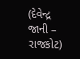(દેવેન્દ્ર જાની – રાજકોટ)